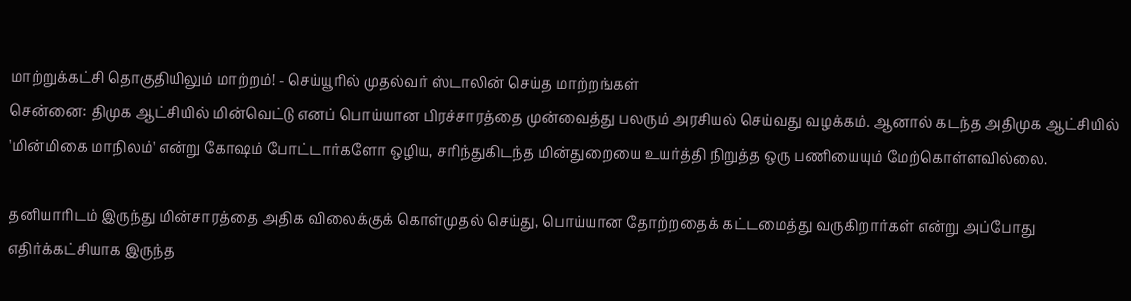மாற்றுக்கட்சி தொகுதியிலும் மாற்றம்! - செய்யூரில் முதல்வர் ஸ்டாலின் செய்த மாற்றங்கள்
சென்னை: திமுக ஆட்சியில் மின்வெட்டு எனப் பொய்யான பிரச்சாரத்தை முன்வைத்து பலரும் அரசியல் செய்வது வழக்கம். ஆனால் கடந்த அதிமுக ஆட்சியில் 'மின்மிகை மாநிலம்' என்று கோஷம் போட்டார்களோ ஒழிய, சரிந்துகிடந்த மின்துறையை உயர்த்தி நிறுத்த ஒரு பணியையும் மேற்கொள்ளவில்லை.

தனியாரிடம் இருந்து மின்சாரத்தை அதிக விலைக்குக் கொள்முதல் செய்து, பொய்யான தோற்றதைக் கட்டமைத்து வருகிறார்கள் என்று அப்போது எதிர்க்கட்சியாக இருந்த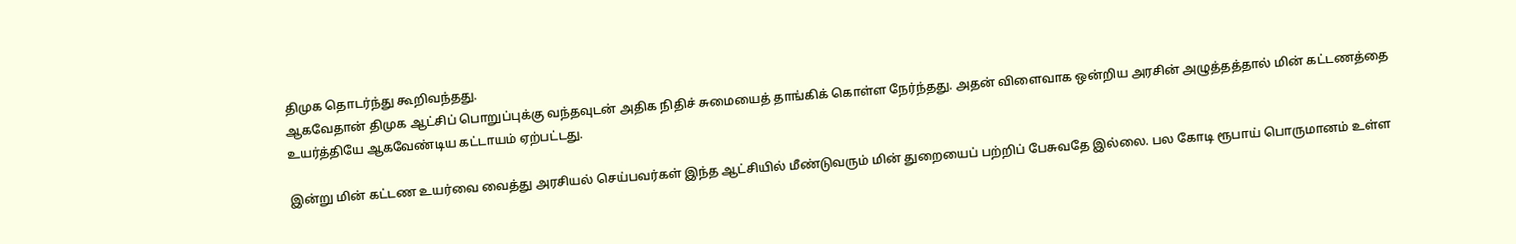திமுக தொடர்ந்து கூறிவந்தது.
ஆகவேதான் திமுக ஆட்சிப் பொறுப்புக்கு வந்தவுடன் அதிக நிதிச் சுமையைத் தாங்கிக் கொள்ள நேர்ந்தது. அதன் விளைவாக ஒன்றிய அரசின் அழுத்தத்தால் மின் கட்டணத்தை உயர்த்தியே ஆகவேண்டிய கட்டாயம் ஏற்பட்டது.

இன்று மின் கட்டண உயர்வை வைத்து அரசியல் செய்பவர்கள் இந்த ஆட்சியில் மீண்டுவரும் மின் துறையைப் பற்றிப் பேசுவதே இல்லை. பல கோடி ரூபாய் பொருமானம் உள்ள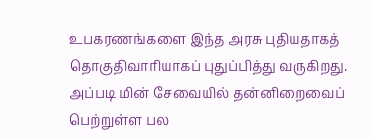உபகரணங்களை இந்த அரசு புதியதாகத் தொகுதிவாரியாகப் புதுப்பித்து வருகிறது.
அப்படி மின் சேவையில் தன்னிறைவைப் பெற்றுள்ள பல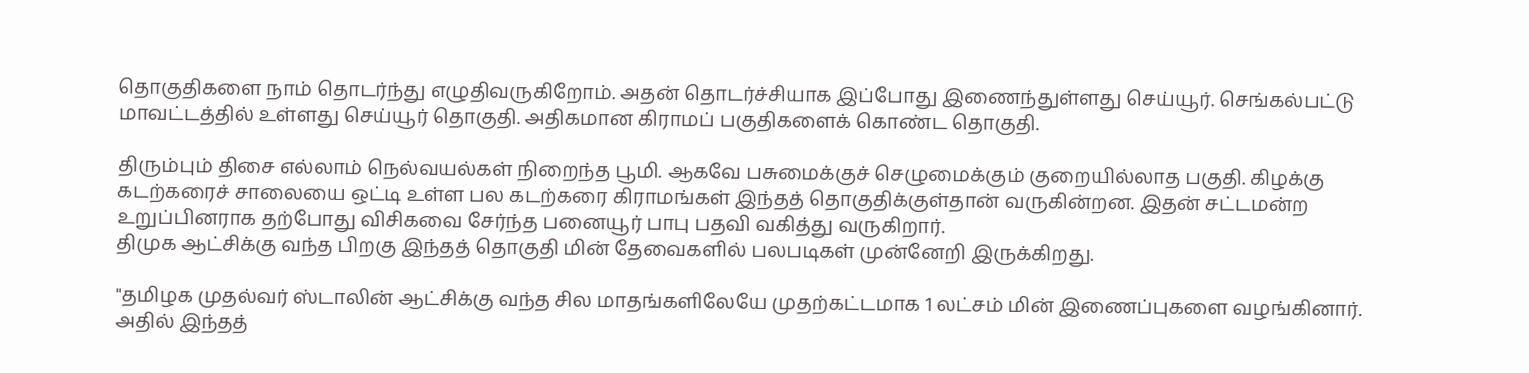தொகுதிகளை நாம் தொடர்ந்து எழுதிவருகிறோம். அதன் தொடர்ச்சியாக இப்போது இணைந்துள்ளது செய்யூர். செங்கல்பட்டு மாவட்டத்தில் உள்ளது செய்யூர் தொகுதி. அதிகமான கிராமப் பகுதிகளைக் கொண்ட தொகுதி.

திரும்பும் திசை எல்லாம் நெல்வயல்கள் நிறைந்த பூமி. ஆகவே பசுமைக்குச் செழுமைக்கும் குறையில்லாத பகுதி. கிழக்கு கடற்கரைச் சாலையை ஒட்டி உள்ள பல கடற்கரை கிராமங்கள் இந்தத் தொகுதிக்குள்தான் வருகின்றன. இதன் சட்டமன்ற உறுப்பினராக தற்போது விசிகவை சேர்ந்த பனையூர் பாபு பதவி வகித்து வருகிறார்.
திமுக ஆட்சிக்கு வந்த பிறகு இந்தத் தொகுதி மின் தேவைகளில் பலபடிகள் முன்னேறி இருக்கிறது.

"தமிழக முதல்வர் ஸ்டாலின் ஆட்சிக்கு வந்த சில மாதங்களிலேயே முதற்கட்டமாக 1 லட்சம் மின் இணைப்புகளை வழங்கினார். அதில் இந்தத்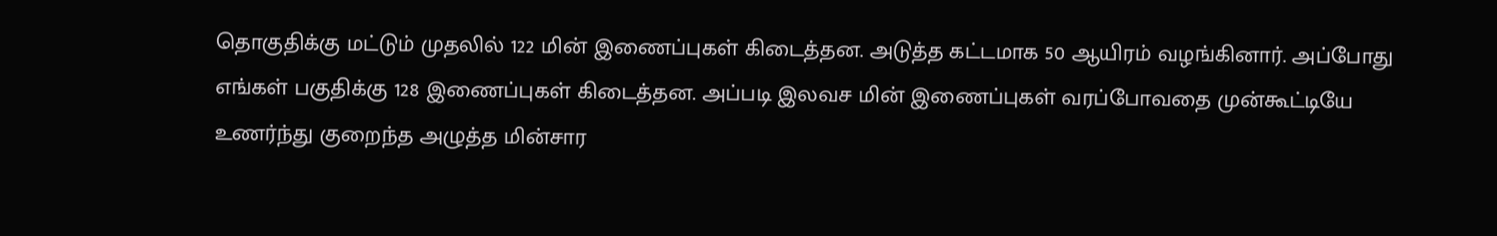தொகுதிக்கு மட்டும் முதலில் 122 மின் இணைப்புகள் கிடைத்தன. அடுத்த கட்டமாக 50 ஆயிரம் வழங்கினார். அப்போது எங்கள் பகுதிக்கு 128 இணைப்புகள் கிடைத்தன. அப்படி இலவச மின் இணைப்புகள் வரப்போவதை முன்கூட்டியே உணர்ந்து குறைந்த அழுத்த மின்சார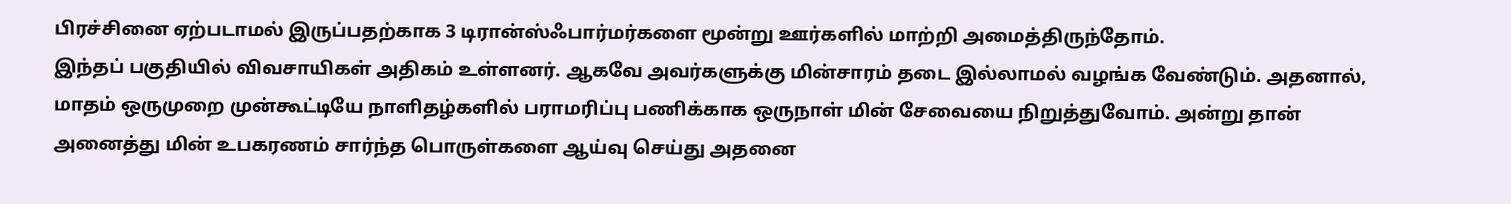பிரச்சினை ஏற்படாமல் இருப்பதற்காக 3 டிரான்ஸ்ஃபார்மர்களை மூன்று ஊர்களில் மாற்றி அமைத்திருந்தோம்.
இந்தப் பகுதியில் விவசாயிகள் அதிகம் உள்ளனர். ஆகவே அவர்களுக்கு மின்சாரம் தடை இல்லாமல் வழங்க வேண்டும். அதனால், மாதம் ஒருமுறை முன்கூட்டியே நாளிதழ்களில் பராமரிப்பு பணிக்காக ஒருநாள் மின் சேவையை நிறுத்துவோம். அன்று தான் அனைத்து மின் உபகரணம் சார்ந்த பொருள்களை ஆய்வு செய்து அதனை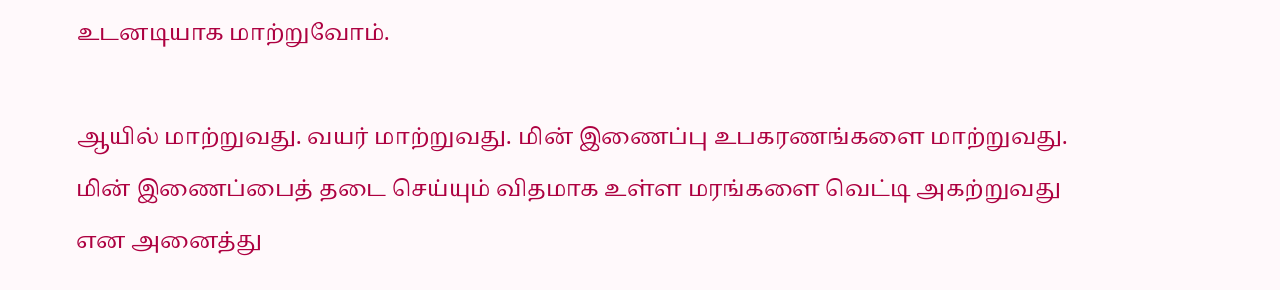உடனடியாக மாற்றுவோம்.

ஆயில் மாற்றுவது. வயர் மாற்றுவது. மின் இணைப்பு உபகரணங்களை மாற்றுவது. மின் இணைப்பைத் தடை செய்யும் விதமாக உள்ள மரங்களை வெட்டி அகற்றுவது என அனைத்து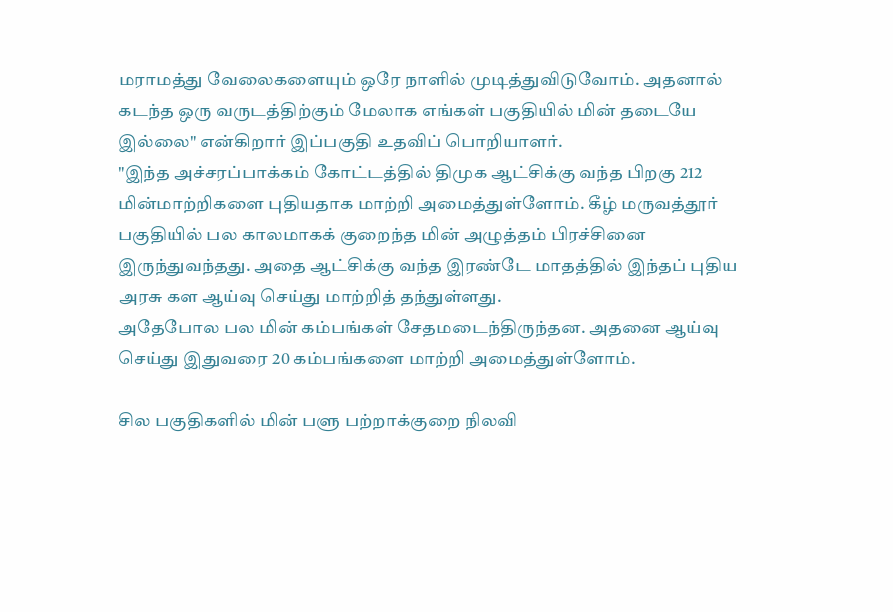மராமத்து வேலைகளையும் ஒரே நாளில் முடித்துவிடுவோம். அதனால் கடந்த ஒரு வருடத்திற்கும் மேலாக எங்கள் பகுதியில் மின் தடையே இல்லை" என்கிறார் இப்பகுதி உதவிப் பொறியாளர்.
"இந்த அச்சரப்பாக்கம் கோட்டத்தில் திமுக ஆட்சிக்கு வந்த பிறகு 212 மின்மாற்றிகளை புதியதாக மாற்றி அமைத்துள்ளோம். கீழ் மருவத்தூர் பகுதியில் பல காலமாகக் குறைந்த மின் அழுத்தம் பிரச்சினை இருந்துவந்தது. அதை ஆட்சிக்கு வந்த இரண்டே மாதத்தில் இந்தப் புதிய அரசு கள ஆய்வு செய்து மாற்றித் தந்துள்ளது.
அதேபோல பல மின் கம்பங்கள் சேதமடைந்திருந்தன. அதனை ஆய்வு செய்து இதுவரை 20 கம்பங்களை மாற்றி அமைத்துள்ளோம்.

சில பகுதிகளில் மின் பளு பற்றாக்குறை நிலவி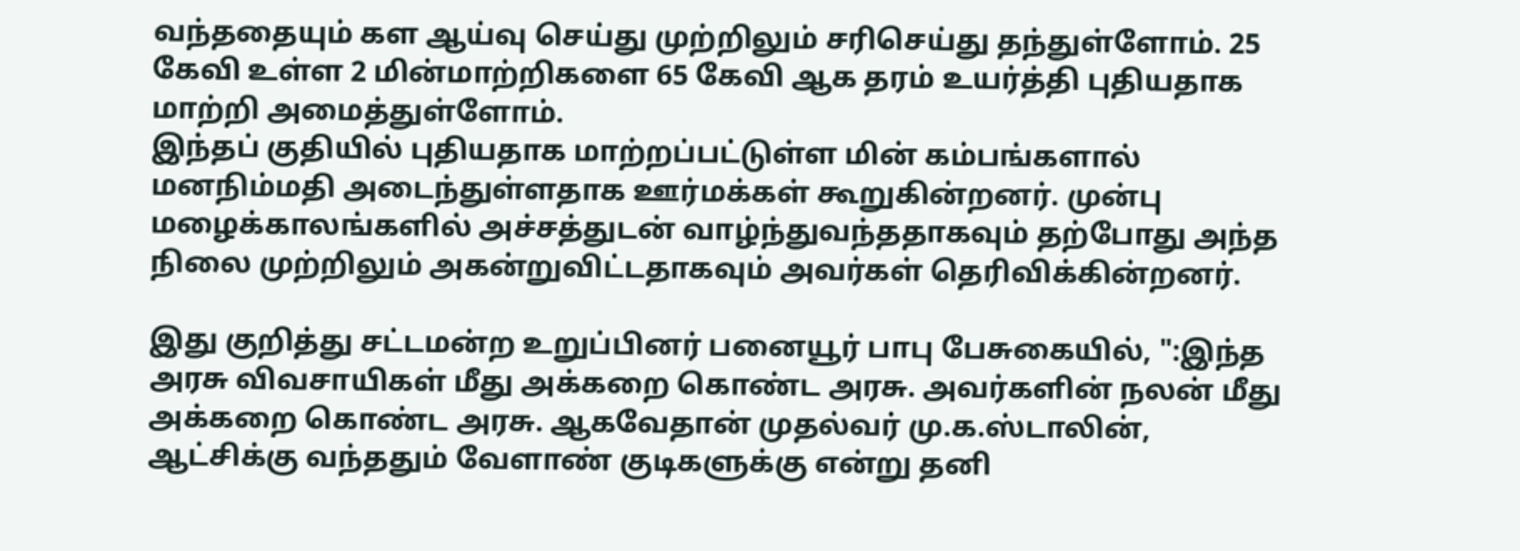வந்ததையும் கள ஆய்வு செய்து முற்றிலும் சரிசெய்து தந்துள்ளோம். 25 கேவி உள்ள 2 மின்மாற்றிகளை 65 கேவி ஆக தரம் உயர்த்தி புதியதாக மாற்றி அமைத்துள்ளோம்.
இந்தப் குதியில் புதியதாக மாற்றப்பட்டுள்ள மின் கம்பங்களால் மனநிம்மதி அடைந்துள்ளதாக ஊர்மக்கள் கூறுகின்றனர். முன்பு மழைக்காலங்களில் அச்சத்துடன் வாழ்ந்துவந்ததாகவும் தற்போது அந்த நிலை முற்றிலும் அகன்றுவிட்டதாகவும் அவர்கள் தெரிவிக்கின்றனர்.

இது குறித்து சட்டமன்ற உறுப்பினர் பனையூர் பாபு பேசுகையில், ":இந்த அரசு விவசாயிகள் மீது அக்கறை கொண்ட அரசு. அவர்களின் நலன் மீது அக்கறை கொண்ட அரசு. ஆகவேதான் முதல்வர் மு.க.ஸ்டாலின், ஆட்சிக்கு வந்ததும் வேளாண் குடிகளுக்கு என்று தனி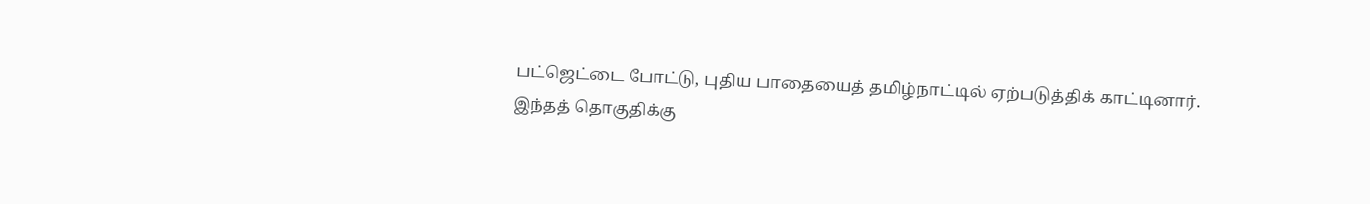பட்ஜெட்டை போட்டு, புதிய பாதையைத் தமிழ்நாட்டில் ஏற்படுத்திக் காட்டினார்.
இந்தத் தொகுதிக்கு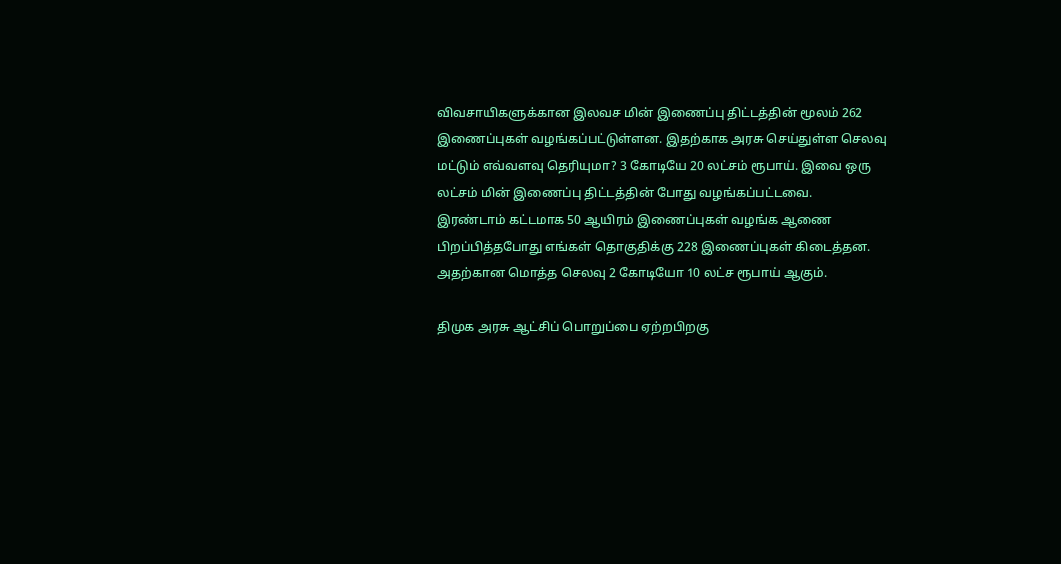விவசாயிகளுக்கான இலவச மின் இணைப்பு திட்டத்தின் மூலம் 262 இணைப்புகள் வழங்கப்பட்டுள்ளன. இதற்காக அரசு செய்துள்ள செலவு மட்டும் எவ்வளவு தெரியுமா? 3 கோடியே 20 லட்சம் ரூபாய். இவை ஒரு லட்சம் மின் இணைப்பு திட்டத்தின் போது வழங்கப்பட்டவை.
இரண்டாம் கட்டமாக 50 ஆயிரம் இணைப்புகள் வழங்க ஆணை பிறப்பித்தபோது எங்கள் தொகுதிக்கு 228 இணைப்புகள் கிடைத்தன. அதற்கான மொத்த செலவு 2 கோடியோ 10 லட்ச ரூபாய் ஆகும்.

திமுக அரசு ஆட்சிப் பொறுப்பை ஏற்றபிறகு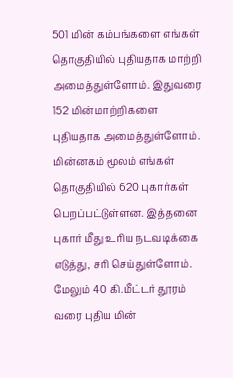501 மின் கம்பங்களை எங்கள் தொகுதியில் புதியதாக மாற்றி அமைத்துள்ளோம். இதுவரை 152 மின்மாற்றிகளை புதியதாக அமைத்துள்ளோம். மின்னகம் மூலம் எங்கள் தொகுதியில் 620 புகார்கள் பெறப்பட்டுள்ளன. இத்தனை புகார் மீது உரிய நடவடிக்கை எடுத்து, சரி செய்துள்ளோம்.
மேலும் 40 கி.மீட்டர் தூரம் வரை புதிய மின்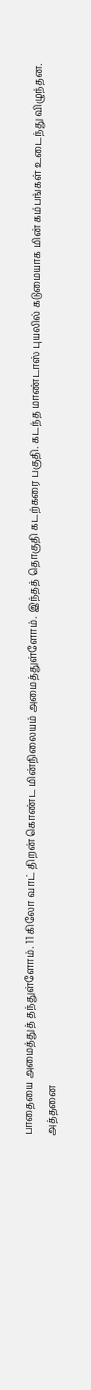பாதையை அமைத்துத் தந்துள்ளோம். 11 கிலோ வாட் திறன் கொண்ட மின்நிலையம் அமைத்துள்ளோம். இந்தத் தொகுதி கடற்கரை பகுதி. கடந்த மாண்டாஸ் புயலில் கடுமையாக மின் கம்பங்கள் உடைந்து விழுந்தன.
அத்தனை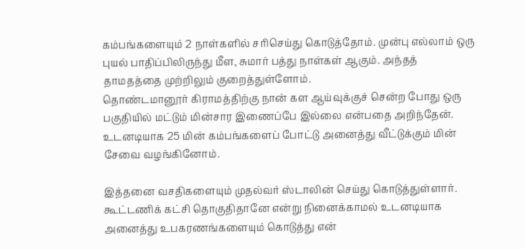கம்பங்களையும் 2 நாள்களில் சரிசெய்து கொடுத்தோம். முன்பு எல்லாம் ஒரு புயல் பாதிப்பிலிருந்து மீள, சுமார் பத்து நாள்கள் ஆகும். அந்தத் தாமதத்தை முற்றிலும் குறைத்துள்ளோம்.
தொண்டமானூர் கிராமத்திற்கு நான் கள ஆய்வுக்குச் சென்ற போது ஒரு பகுதியில் மட்டும் மின்சார இணைப்பே இல்லை என்பதை அறிந்தேன். உடனடியாக 25 மின் கம்பங்களைப் போட்டு அனைத்து வீட்டுக்கும் மின் சேவை வழங்கினோம்.

இத்தனை வசதிகளையும் முதல்வர் ஸ்டாலின் செய்து கொடுத்துள்ளார். கூட்டணிக் கட்சி தொகுதிதானே என்று நினைக்காமல் உடனடியாக அனைத்து உபகரணங்களையும் கொடுத்து என்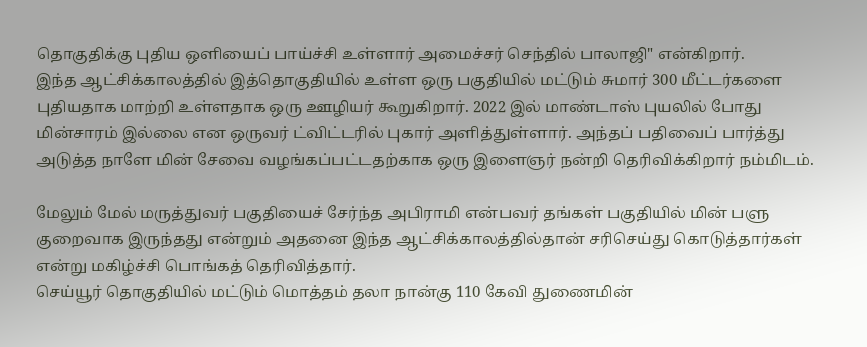தொகுதிக்கு புதிய ஒளியைப் பாய்ச்சி உள்ளார் அமைச்சர் செந்தில் பாலாஜி" என்கிறார்.
இந்த ஆட்சிக்காலத்தில் இத்தொகுதியில் உள்ள ஒரு பகுதியில் மட்டும் சுமார் 300 மீட்டர்களை புதியதாக மாற்றி உள்ளதாக ஒரு ஊழியர் கூறுகிறார். 2022 இல் மாண்டாஸ் புயலில் போது மின்சாரம் இல்லை என ஒருவர் ட்விட்டரில் புகார் அளித்துள்ளார். அந்தப் பதிவைப் பார்த்து அடுத்த நாளே மின் சேவை வழங்கப்பட்டதற்காக ஒரு இளைஞர் நன்றி தெரிவிக்கிறார் நம்மிடம்.

மேலும் மேல் மருத்துவர் பகுதியைச் சேர்ந்த அபிராமி என்பவர் தங்கள் பகுதியில் மின் பளு குறைவாக இருந்தது என்றும் அதனை இந்த ஆட்சிக்காலத்தில்தான் சரிசெய்து கொடுத்தார்கள் என்று மகிழ்ச்சி பொங்கத் தெரிவித்தார்.
செய்யூர் தொகுதியில் மட்டும் மொத்தம் தலா நான்கு 110 கேவி துணைமின்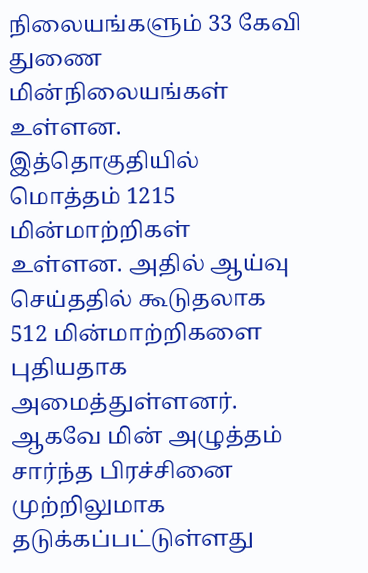நிலையங்களும் 33 கேவி துணை மின்நிலையங்கள் உள்ளன. இத்தொகுதியில் மொத்தம் 1215 மின்மாற்றிகள் உள்ளன. அதில் ஆய்வு செய்ததில் கூடுதலாக 512 மின்மாற்றிகளை புதியதாக அமைத்துள்ளனர். ஆகவே மின் அழுத்தம் சார்ந்த பிரச்சினை முற்றிலுமாக தடுக்கப்பட்டுள்ளது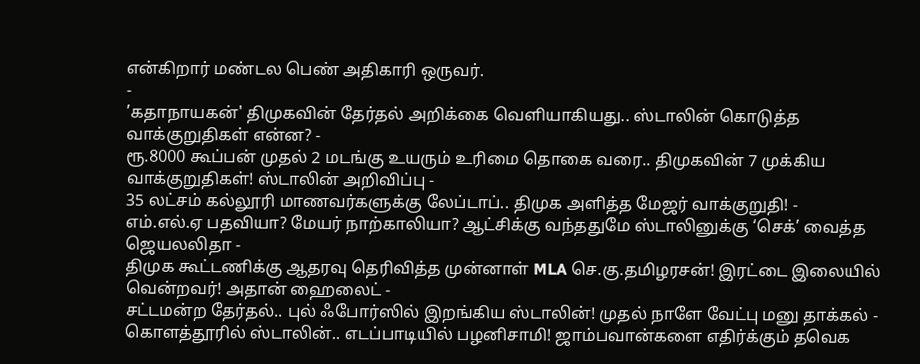என்கிறார் மண்டல பெண் அதிகாரி ஒருவர்.
-
’கதாநாயகன்' திமுகவின் தேர்தல் அறிக்கை வெளியாகியது.. ஸ்டாலின் கொடுத்த வாக்குறுதிகள் என்ன? -
ரூ.8000 கூப்பன் முதல் 2 மடங்கு உயரும் உரிமை தொகை வரை.. திமுகவின் 7 முக்கிய வாக்குறுதிகள்! ஸ்டாலின் அறிவிப்பு -
35 லட்சம் கல்லூரி மாணவர்களுக்கு லேப்டாப்.. திமுக அளித்த மேஜர் வாக்குறுதி! -
எம்.எல்.ஏ பதவியா? மேயர் நாற்காலியா? ஆட்சிக்கு வந்ததுமே ஸ்டாலினுக்கு ‘செக்’ வைத்த ஜெயலலிதா -
திமுக கூட்டணிக்கு ஆதரவு தெரிவித்த முன்னாள் MLA செ.கு.தமிழரசன்! இரட்டை இலையில் வென்றவர்! அதான் ஹைலைட் -
சட்டமன்ற தேர்தல்.. புல் ஃபோர்ஸில் இறங்கிய ஸ்டாலின்! முதல் நாளே வேட்பு மனு தாக்கல் -
கொளத்தூரில் ஸ்டாலின்.. எடப்பாடியில் பழனிசாமி! ஜாம்பவான்களை எதிர்க்கும் தவெக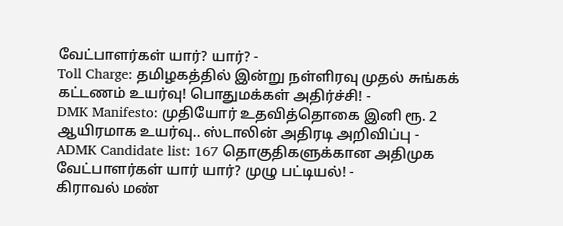வேட்பாளர்கள் யார்? யார்? -
Toll Charge: தமிழகத்தில் இன்று நள்ளிரவு முதல் சுங்கக் கட்டணம் உயர்வு! பொதுமக்கள் அதிர்ச்சி! -
DMK Manifesto: முதியோர் உதவித்தொகை இனி ரூ. 2 ஆயிரமாக உயர்வு.. ஸ்டாலின் அதிரடி அறிவிப்பு -
ADMK Candidate list: 167 தொகுதிகளுக்கான அதிமுக வேட்பாளர்கள் யார் யார்? முழு பட்டியல்! -
கிராவல் மண்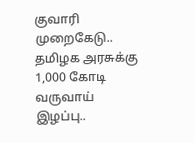குவாரி முறைகேடு.. தமிழக அரசுக்கு 1,000 கோடி வருவாய் இழப்பு..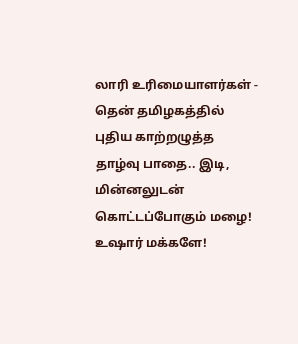லாரி உரிமையாளர்கள் -
தென் தமிழகத்தில் புதிய காற்றழுத்த தாழ்வு பாதை.. இடி, மின்னலுடன் கொட்டப்போகும் மழை! உஷார் மக்களே!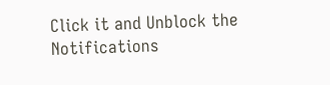Click it and Unblock the Notifications